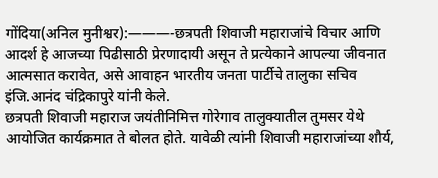गोंदिया(अनिल मुनीश्वर):———-छत्रपती शिवाजी महाराजांचे विचार आणि आदर्श हे आजच्या पिढीसाठी प्रेरणादायी असून ते प्रत्येकाने आपल्या जीवनात आत्मसात करावेत, असे आवाहन भारतीय जनता पार्टीचे तालुका सचिव इंजि.आनंद चंद्रिकापुरे यांनी केले.
छत्रपती शिवाजी महाराज जयंतीनिमित्त गोरेगाव तालुक्यातील तुमसर येथे आयोजित कार्यक्रमात ते बोलत होते. यावेळी त्यांनी शिवाजी महाराजांच्या शौर्य,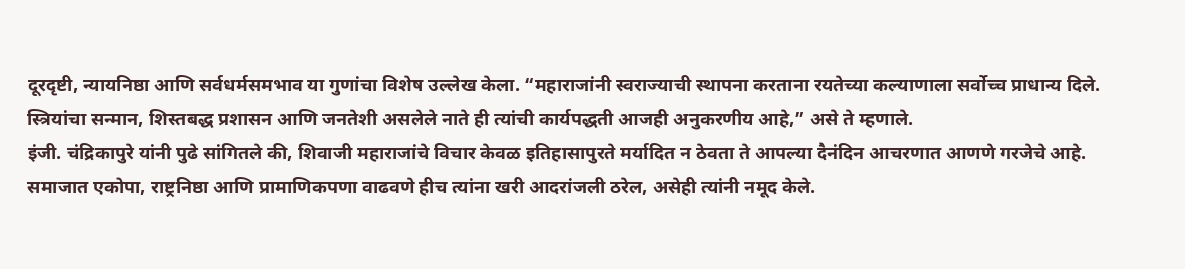दूरदृष्टी, न्यायनिष्ठा आणि सर्वधर्मसमभाव या गुणांचा विशेष उल्लेख केला. “महाराजांनी स्वराज्याची स्थापना करताना रयतेच्या कल्याणाला सर्वोच्च प्राधान्य दिले. स्त्रियांचा सन्मान, शिस्तबद्ध प्रशासन आणि जनतेशी असलेले नाते ही त्यांची कार्यपद्धती आजही अनुकरणीय आहे,” असे ते म्हणाले.
इंजी. चंद्रिकापुरे यांनी पुढे सांगितले की, शिवाजी महाराजांचे विचार केवळ इतिहासापुरते मर्यादित न ठेवता ते आपल्या दैनंदिन आचरणात आणणे गरजेचे आहे. समाजात एकोपा, राष्ट्रनिष्ठा आणि प्रामाणिकपणा वाढवणे हीच त्यांना खरी आदरांजली ठरेल, असेही त्यांनी नमूद केले.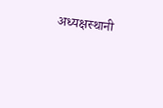अध्यक्षस्थानी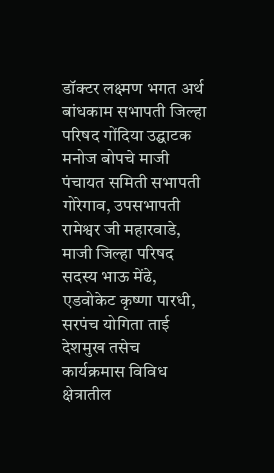डॉक्टर लक्ष्मण भगत अर्थ बांधकाम सभापती जिल्हा परिषद गोंदिया उद्घाटक मनोज बोपचे माजी पंचायत समिती सभापती गोरेगाव, उपसभापती रामेश्वर जी महारवाडे, माजी जिल्हा परिषद सदस्य भाऊ मेंढे, एडवोकेट कृष्णा पारधी, सरपंच योगिता ताई देशमुख तसेच
कार्यक्रमास विविध क्षेत्रातील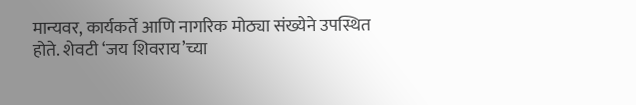मान्यवर, कार्यकर्ते आणि नागरिक मोठ्या संख्येने उपस्थित होते. शेवटी ‘जय शिवराय’च्या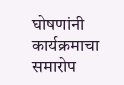घोषणांनी कार्यक्रमाचा समारोप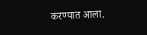करण्यात आला.